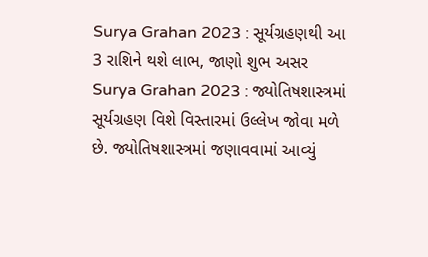Surya Grahan 2023 : સૂર્યગ્રહણથી આ 3 રાશિને થશે લાભ, જાણો શુભ અસર
Surya Grahan 2023 : જ્યોતિષશાસ્ત્રમાં સૂર્યગ્રહણ વિશે વિસ્તારમાં ઉલ્લેખ જોવા મળે છે. જ્યોતિષશાસ્ત્રમાં જણાવવામાં આવ્યું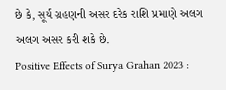છે કે, સૂર્ય ગ્રહણની અસર દરેક રાશિ પ્રમાણે અલગ અલગ અસર કરી શકે છે.
Positive Effects of Surya Grahan 2023 :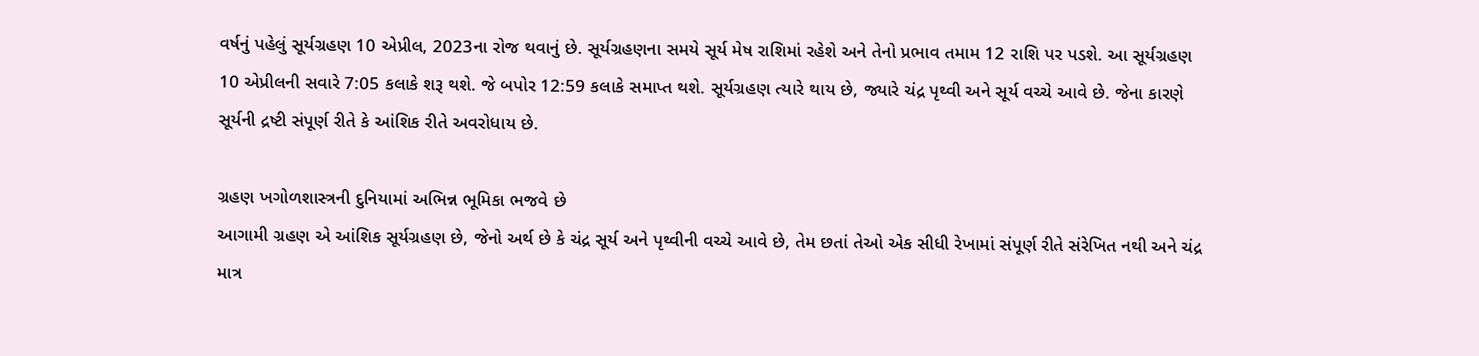વર્ષનું પહેલું સૂર્યગ્રહણ 10 એપ્રીલ, 2023ના રોજ થવાનું છે. સૂર્યગ્રહણના સમયે સૂર્ય મેષ રાશિમાં રહેશે અને તેનો પ્રભાવ તમામ 12 રાશિ પર પડશે. આ સૂર્યગ્રહણ 10 એપ્રીલની સવારે 7:05 કલાકે શરૂ થશે. જે બપોર 12:59 કલાકે સમાપ્ત થશે. સૂર્યગ્રહણ ત્યારે થાય છે, જ્યારે ચંદ્ર પૃથ્વી અને સૂર્ય વચ્ચે આવે છે. જેના કારણે સૂર્યની દ્રષ્ટી સંપૂર્ણ રીતે કે આંશિક રીતે અવરોધાય છે.

ગ્રહણ ખગોળશાસ્ત્રની દુનિયામાં અભિન્ન ભૂમિકા ભજવે છે
આગામી ગ્રહણ એ આંશિક સૂર્યગ્રહણ છે, જેનો અર્થ છે કે ચંદ્ર સૂર્ય અને પૃથ્વીની વચ્ચે આવે છે, તેમ છતાં તેઓ એક સીધી રેખામાં સંપૂર્ણ રીતે સંરેખિત નથી અને ચંદ્ર માત્ર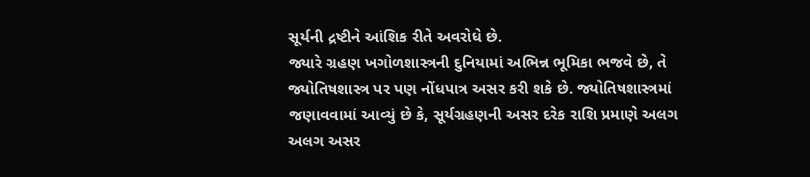સૂર્યની દ્રષ્ટીને આંશિક રીતે અવરોધે છે.
જ્યારે ગ્રહણ ખગોળશાસ્ત્રની દુનિયામાં અભિન્ન ભૂમિકા ભજવે છે, તે જ્યોતિષશાસ્ત્ર પર પણ નોંધપાત્ર અસર કરી શકે છે. જ્યોતિષશાસ્ત્રમાં જણાવવામાં આવ્યું છે કે, સૂર્યગ્રહણની અસર દરેક રાશિ પ્રમાણે અલગ અલગ અસર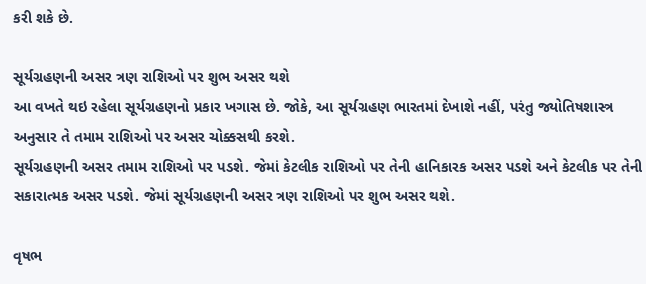કરી શકે છે.

સૂર્યગ્રહણની અસર ત્રણ રાશિઓ પર શુભ અસર થશે
આ વખતે થઇ રહેલા સૂર્યગ્રહણનો પ્રકાર ખગાસ છે. જોકે, આ સૂર્યગ્રહણ ભારતમાં દેખાશે નહીં, પરંતુ જ્યોતિષશાસ્ત્ર અનુસાર તે તમામ રાશિઓ પર અસર ચોક્કસથી કરશે.
સૂર્યગ્રહણની અસર તમામ રાશિઓ પર પડશે. જેમાં કેટલીક રાશિઓ પર તેની હાનિકારક અસર પડશે અને કેટલીક પર તેની સકારાત્મક અસર પડશે. જેમાં સૂર્યગ્રહણની અસર ત્રણ રાશિઓ પર શુભ અસર થશે.

વૃષભ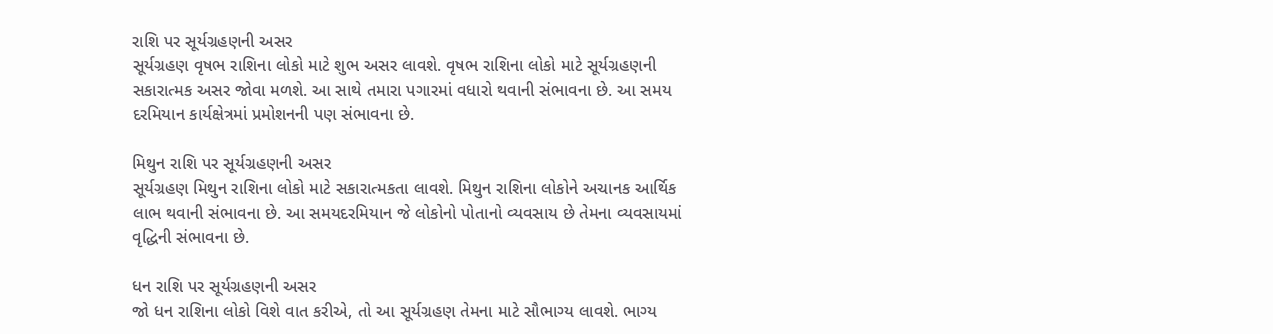રાશિ પર સૂર્યગ્રહણની અસર
સૂર્યગ્રહણ વૃષભ રાશિના લોકો માટે શુભ અસર લાવશે. વૃષભ રાશિના લોકો માટે સૂર્યગ્રહણની સકારાત્મક અસર જોવા મળશે. આ સાથે તમારા પગારમાં વધારો થવાની સંભાવના છે. આ સમય દરમિયાન કાર્યક્ષેત્રમાં પ્રમોશનની પણ સંભાવના છે.

મિથુન રાશિ પર સૂર્યગ્રહણની અસર
સૂર્યગ્રહણ મિથુન રાશિના લોકો માટે સકારાત્મકતા લાવશે. મિથુન રાશિના લોકોને અચાનક આર્થિક લાભ થવાની સંભાવના છે. આ સમયદરમિયાન જે લોકોનો પોતાનો વ્યવસાય છે તેમના વ્યવસાયમાં વૃદ્ધિની સંભાવના છે.

ધન રાશિ પર સૂર્યગ્રહણની અસર
જો ધન રાશિના લોકો વિશે વાત કરીએ, તો આ સૂર્યગ્રહણ તેમના માટે સૌભાગ્ય લાવશે. ભાગ્ય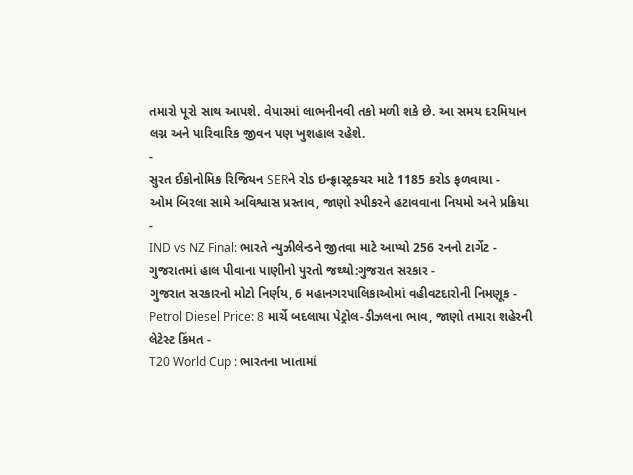તમારો પૂરો સાથ આપશે. વેપારમાં લાભનીનવી તકો મળી શકે છે. આ સમય દરમિયાન લગ્ન અને પારિવારિક જીવન પણ ખુશહાલ રહેશે.
-
સુરત ઈકોનોમિક રિજિયન SERને રોડ ઇન્ફ્રાસ્ટ્રક્ચર માટે 1185 કરોડ ફળવાયા -
ઓમ બિરલા સામે અવિશ્વાસ પ્રસ્તાવ, જાણો સ્પીકરને હટાવવાના નિયમો અને પ્રક્રિયા -
IND vs NZ Final: ભારતે ન્યુઝીલેન્ડને જીતવા માટે આપ્યો 256 રનનો ટાર્ગેટ -
ગુજરાતમાં હાલ પીવાના પાણીનો પુરતો જથ્થો:ગુજરાત સરકાર -
ગુજરાત સરકારનો મોટો નિર્ણય, 6 મહાનગરપાલિકાઓમાં વહીવટદારોની નિમણૂક -
Petrol Diesel Price: 8 માર્ચે બદલાયા પેટ્રોલ-ડીઝલના ભાવ, જાણો તમારા શહેરની લેટેસ્ટ કિંમત -
T20 World Cup : ભારતના ખાતામાં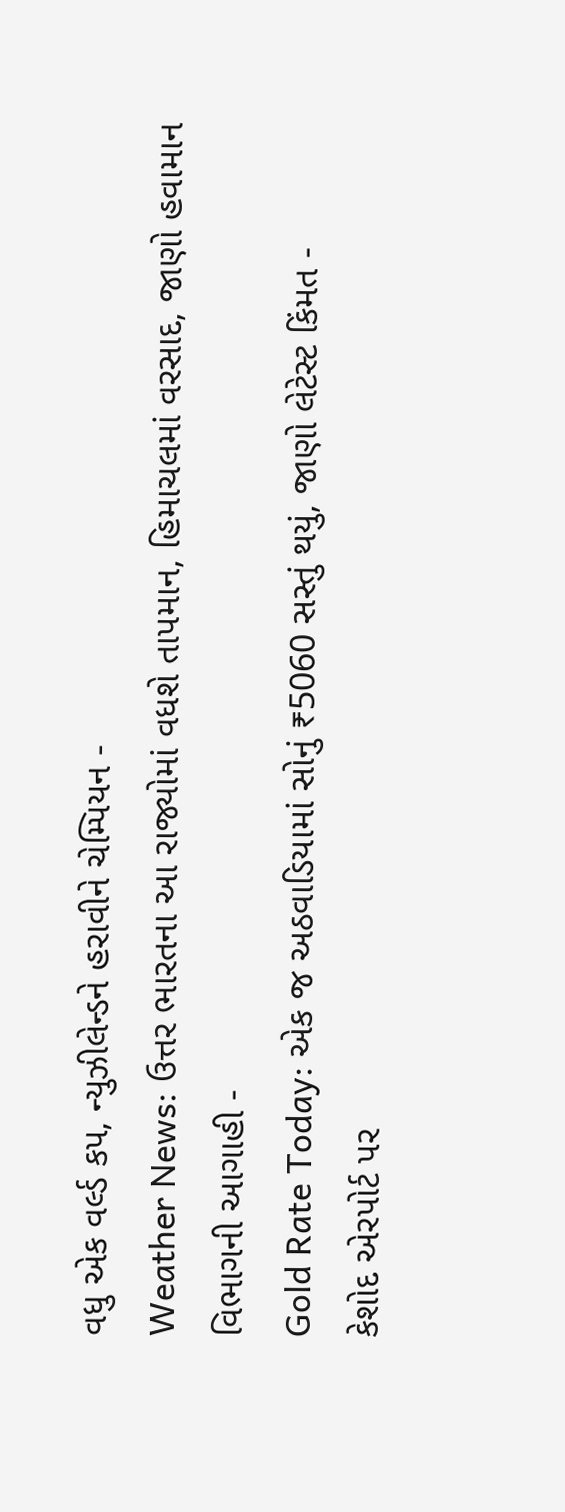વધુ એક વર્લ્ડ કપ, ન્યુઝીલેન્ડને હરાવીને ચેમ્પિયન -
Weather News: ઉત્તર ભારતના આ રાજ્યોમાં વધશે તાપમાન, હિમાચલમાં વરસાદ, જાણો હવામાન વિભાગની આગાહી -
Gold Rate Today: એક જ અઠવાડિયામાં સોનું ₹5060 સસ્તું થયું, જાણો લેટેસ્ટ કિંમત -
કેશોદ એરપોર્ટ પર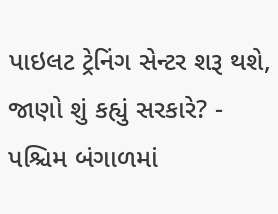પાઇલટ ટ્રેનિંગ સેન્ટર શરૂ થશે, જાણો શું કહ્યું સરકારે? -
પશ્ચિમ બંગાળમાં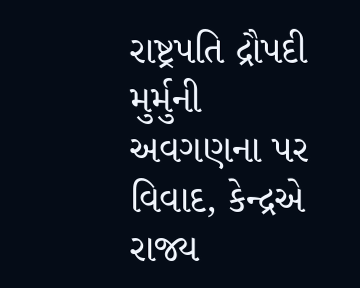રાષ્ટ્રપતિ દ્રૌપદી મુર્મુની અવગણના પર વિવાદ, કેન્દ્રએ રાજ્ય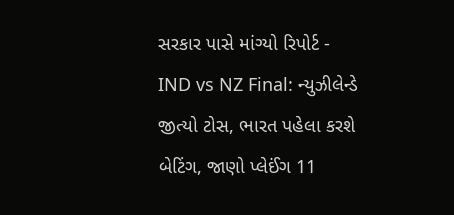સરકાર પાસે માંગ્યો રિપોર્ટ -
IND vs NZ Final: ન્યુઝીલેન્ડે જીત્યો ટોસ, ભારત પહેલા કરશે બેટિંગ, જાણો પ્લેઈંગ 11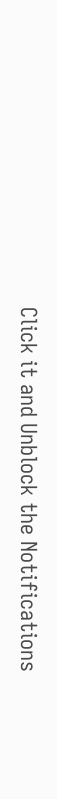Click it and Unblock the Notifications